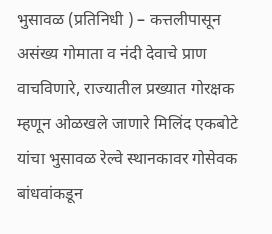भुसावळ (प्रतिनिधी ) – कत्तलीपासून असंख्य गोमाता व नंदी देवाचे प्राण वाचविणारे, राज्यातील प्रख्यात गोरक्षक म्हणून ओळखले जाणारे मिलिंद एकबोटे यांचा भुसावळ रेल्वे स्थानकावर गोसेवक बांधवांकडून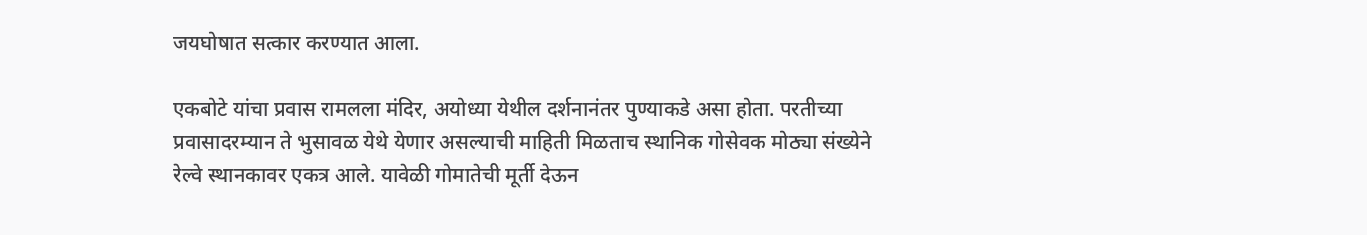जयघोषात सत्कार करण्यात आला.

एकबोटे यांचा प्रवास रामलला मंदिर, अयोध्या येथील दर्शनानंतर पुण्याकडे असा होता. परतीच्या प्रवासादरम्यान ते भुसावळ येथे येणार असल्याची माहिती मिळताच स्थानिक गोसेवक मोठ्या संख्येने रेल्वे स्थानकावर एकत्र आले. यावेळी गोमातेची मूर्ती देऊन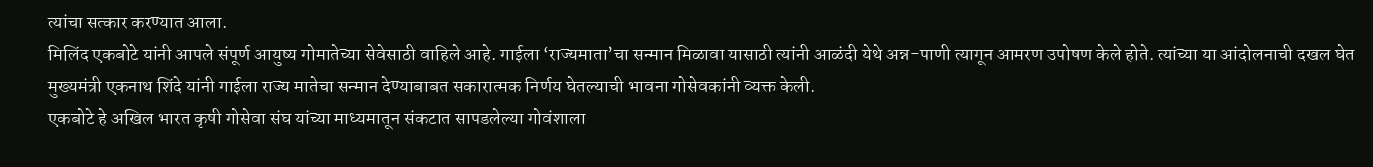त्यांचा सत्कार करण्यात आला.
मिलिंद एकबोटे यांनी आपले संपूर्ण आयुष्य गोमातेच्या सेवेसाठी वाहिले आहे. गाईला ‘राज्यमाता’चा सन्मान मिळावा यासाठी त्यांनी आळंदी येथे अन्न-पाणी त्यागून आमरण उपोषण केले होते. त्यांच्या या आंदोलनाची दखल घेत मुख्यमंत्री एकनाथ शिंदे यांनी गाईला राज्य मातेचा सन्मान देण्याबाबत सकारात्मक निर्णय घेतल्याची भावना गोसेवकांनी व्यक्त केली.
एकबोटे हे अखिल भारत कृषी गोसेवा संघ यांच्या माध्यमातून संकटात सापडलेल्या गोवंशाला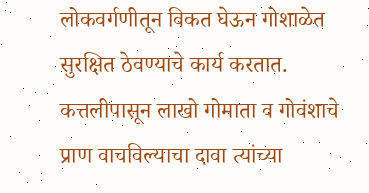लोकवर्गणीतून विकत घेऊन गोशाळेत सुरक्षित ठेवण्याचे कार्य करतात. कत्तलीपासून लाखो गोमाता व गोवंशाचे प्राण वाचविल्याचा दावा त्यांच्या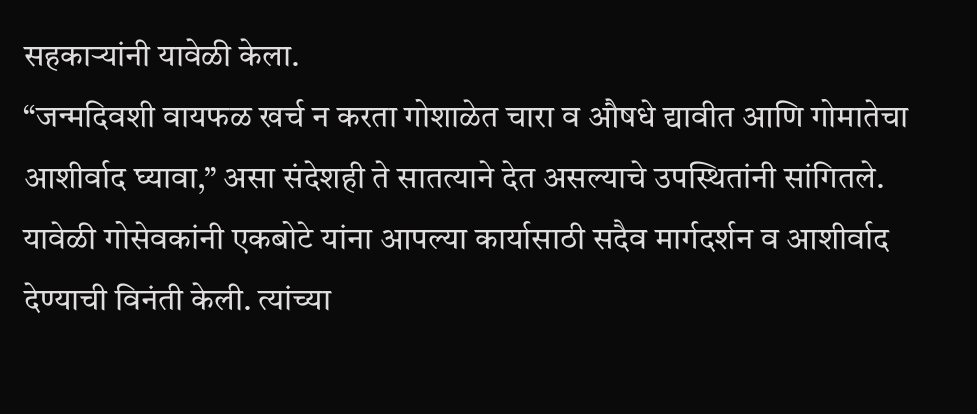सहकाऱ्यांनी यावेळी केला.
“जन्मदिवशी वायफळ खर्च न करता गोशाळेत चारा व औषधे द्यावीत आणि गोमातेचा आशीर्वाद घ्यावा,” असा संदेशही ते सातत्याने देत असल्याचे उपस्थितांनी सांगितले.
यावेळी गोसेवकांनी एकबोटे यांना आपल्या कार्यासाठी सदैव मार्गदर्शन व आशीर्वाद देण्याची विनंती केली. त्यांच्या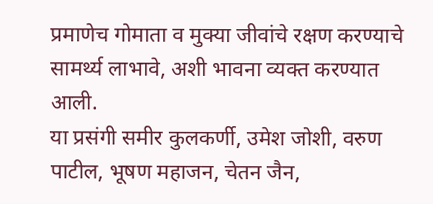प्रमाणेच गोमाता व मुक्या जीवांचे रक्षण करण्याचे सामर्थ्य लाभावे, अशी भावना व्यक्त करण्यात आली.
या प्रसंगी समीर कुलकर्णी, उमेश जोशी, वरुण पाटील, भूषण महाजन, चेतन जैन,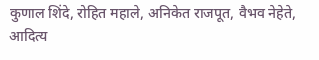कुणाल शिंदे, रोहित महाले, अनिकेत राजपूत, वैभव नेहेते, आदित्य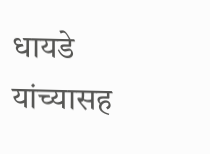धायडे यांच्यासह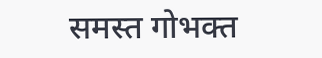समस्त गोभक्त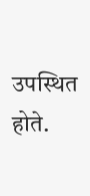उपस्थित होते.